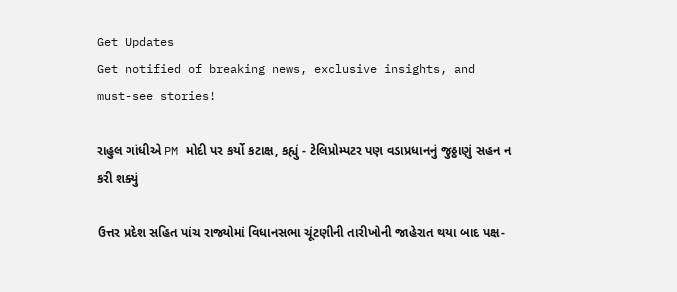Get Updates
Get notified of breaking news, exclusive insights, and must-see stories!

રાહુલ ગાંધીએ PM મોદી પર કર્યો કટાક્ષ, કહ્યું - ટેલિપ્રોમ્પટર પણ વડાપ્રધાનનું જુઠ્ઠાણું સહન ન કરી શક્યું

ઉત્તર પ્રદેશ સહિત પાંચ રાજ્યોમાં વિધાનસભા ચૂંટણીની તારીખોની જાહેરાત થયા બાદ પક્ષ-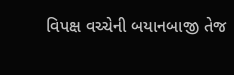વિપક્ષ વચ્ચેની બયાનબાજી તેજ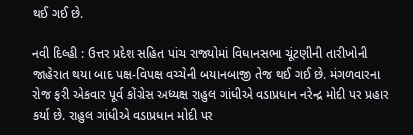થઈ ગઈ છે.

નવી દિલ્હી : ઉત્તર પ્રદેશ સહિત પાંચ રાજ્યોમાં વિધાનસભા ચૂંટણીની તારીખોની જાહેરાત થયા બાદ પક્ષ-વિપક્ષ વચ્ચેની બયાનબાજી તેજ થઈ ગઈ છે. મંગળવારના રોજ ફરી એકવાર પૂર્વ કોંગ્રેસ અધ્યક્ષ રાહુલ ગાંધીએ વડાપ્રધાન નરેન્દ્ર મોદી પર પ્રહાર કર્યા છે. રાહુલ ગાંધીએ વડાપ્રધાન મોદી પર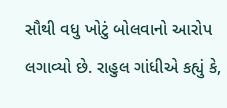સૌથી વધુ ખોટું બોલવાનો આરોપ લગાવ્યો છે. રાહુલ ગાંધીએ કહ્યું કે,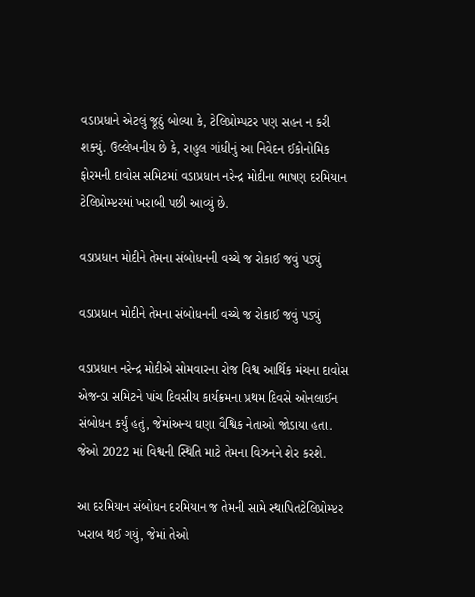વડાપ્રધાને એટલું જૂઠું બોલ્યા કે, ટેલિપ્રોમ્પટર પણ સહન ન કરી શક્યું. ઉલ્લેખનીય છે કે, રાહુલ ગાંધીનું આ નિવેદન ઈકોનોમિક ફોરમની દાવોસ સમિટમાં વડાપ્રધાન નરેન્દ્ર મોદીના ભાષણ દરમિયાન ટેલિપ્રોમ્પ્ટરમાં ખરાબી પછી આવ્યું છે.

વડાપ્રધાન મોદીને તેમના સંબોધનની વચ્ચે જ રોકાઈ જવું પડ્યું

વડાપ્રધાન મોદીને તેમના સંબોધનની વચ્ચે જ રોકાઈ જવું પડ્યું

વડાપ્રધાન નરેન્દ્ર મોદીએ સોમવારના રોજ વિશ્વ આર્થિક મંચના દાવોસ એજન્ડા સમિટને પાંચ દિવસીય કાર્યક્રમના પ્રથમ દિવસે ઓનલાઈન સંબોધન કર્યું હતું, જેમાંઅન્ય ઘણા વૈશ્વિક નેતાઓ જોડાયા હતા. જેઓ 2022 માં વિશ્વની સ્થિતિ માટે તેમના વિઝનને શેર કરશે.

આ દરમિયાન સંબોધન દરમિયાન જ તેમની સામે સ્થાપિતટેલિપ્રોમ્પ્ટર ખરાબ થઈ ગયું, જેમાં તેઓ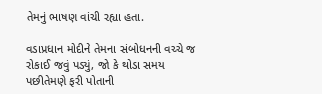તેમનું ભાષણ વાંચી રહ્યા હતા.

વડાપ્રધાન મોદીને તેમના સંબોધનની વચ્ચે જ રોકાઈ જવું પડ્યું, જો કે થોડા સમય પછીતેમણે ફરી પોતાની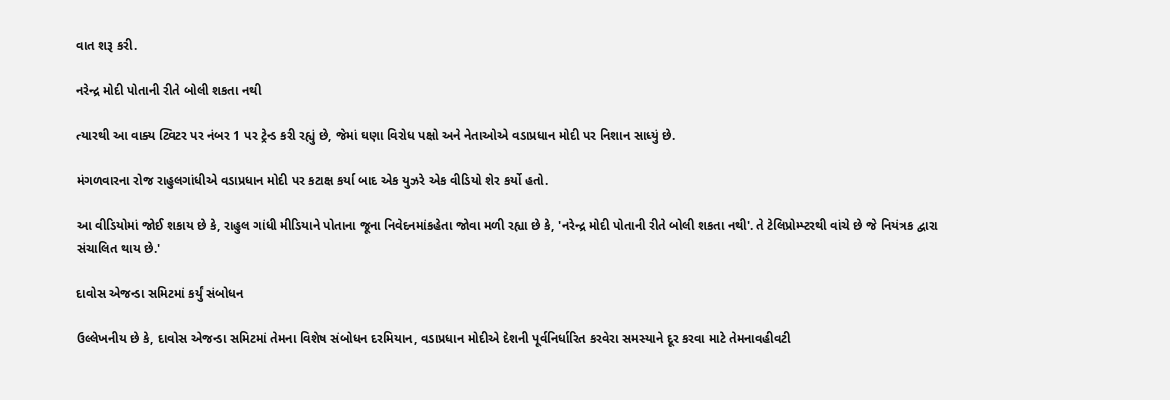વાત શરૂ કરી.

નરેન્દ્ર મોદી પોતાની રીતે બોલી શકતા નથી

ત્યારથી આ વાક્ય ટ્વિટર પર નંબર 1 પર ટ્રેન્ડ કરી રહ્યું છે, જેમાં ઘણા વિરોધ પક્ષો અને નેતાઓએ વડાપ્રધાન મોદી પર નિશાન સાધ્યું છે.

મંગળવારના રોજ રાહુલગાંધીએ વડાપ્રધાન મોદી પર કટાક્ષ કર્યા બાદ એક યુઝરે એક વીડિયો શેર કર્યો હતો.

આ વીડિયોમાં જોઈ શકાય છે કે, રાહુલ ગાંધી મીડિયાને પોતાના જૂના નિવેદનમાંકહેતા જોવા મળી રહ્યા છે કે, 'નરેન્દ્ર મોદી પોતાની રીતે બોલી શકતા નથી'. તે ટેલિપ્રોમ્પ્ટરથી વાંચે છે જે નિયંત્રક દ્વારા સંચાલિત થાય છે.'

દાવોસ એજન્ડા સમિટમાં કર્યું સંબોધન

ઉલ્લેખનીય છે કે, દાવોસ એજન્ડા સમિટમાં તેમના વિશેષ સંબોધન દરમિયાન, વડાપ્રધાન મોદીએ દેશની પૂર્વનિર્ધારિત કરવેરા સમસ્યાને દૂર કરવા માટે તેમનાવહીવટી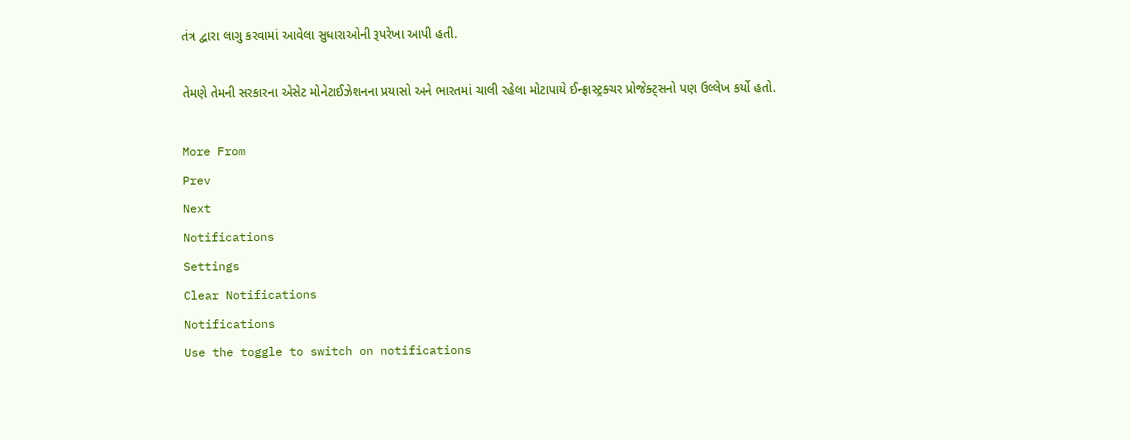તંત્ર દ્વારા લાગુ કરવામાં આવેલા સુધારાઓની રૂપરેખા આપી હતી.

તેમણે તેમની સરકારના એસેટ મોનેટાઈઝેશનના પ્રયાસો અને ભારતમાં ચાલી રહેલા મોટાપાયે ઈન્ફ્રાસ્ટ્રક્ચર પ્રોજેક્ટ્સનો પણ ઉલ્લેખ કર્યો હતો.

More From
Prev
Next
Notifications
Settings
Clear Notifications
Notifications
Use the toggle to switch on notifications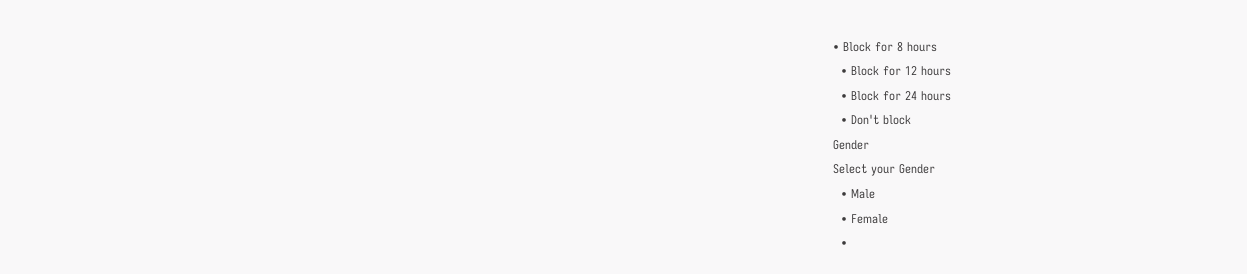• Block for 8 hours
  • Block for 12 hours
  • Block for 24 hours
  • Don't block
Gender
Select your Gender
  • Male
  • Female
  •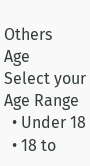Others
Age
Select your Age Range
  • Under 18
  • 18 to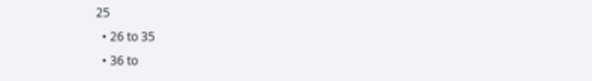25
  • 26 to 35
  • 36 to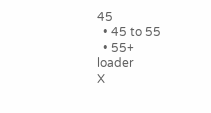45
  • 45 to 55
  • 55+
loader
X